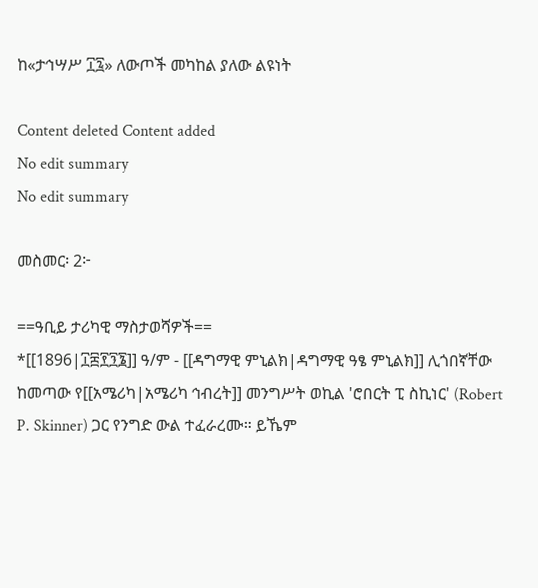ከ«ታኅሣሥ ፲፯» ለውጦች መካከል ያለው ልዩነት

Content deleted Content added
No edit summary
No edit summary

መስመር፡ 2፦

==ዓቢይ ታሪካዊ ማስታወሻዎች==
*[[1896|፲፰፻፺፮]] ዓ/ም - [[ዳግማዊ ምኒልክ|ዳግማዊ ዓፄ ምኒልክ]] ሊጎበኛቸው ከመጣው የ[[አሜሪካ|አሜሪካ ኅብረት]] መንግሥት ወኪል 'ሮበርት ፒ ስኪነር' (Robert P. Skinner) ጋር የንግድ ውል ተፈራረሙ። ይኼም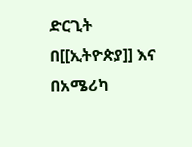ድርጊት በ[[ኢትዮጵያ]] እና በአሜሪካ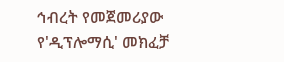ኅብረት የመጀመሪያው የ'ዲፕሎማሲ' መክፈቻ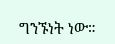ግንኙነት ነው።